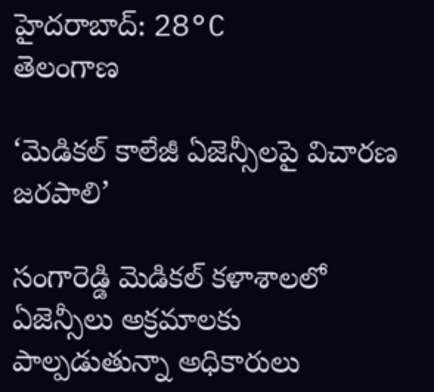హైదరాబాద్: 28°C
తెలంగాణ

‘మెడికల్ కాలేజీ ఏజెన్సీలపై విచారణ జరపాలి’

సంగారెడ్డి మెడికల్ కళాశాలలో ఏజెన్సీలు అక్రమాలకు పాల్పడుతున్నా అధికారులు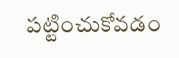పట్టించుకోవడం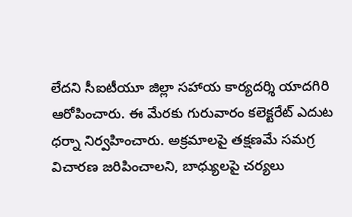లేదని సీఐటీయూ జిల్లా సహాయ కార్యదర్శి యాదగిరి ఆరోపించారు. ఈ మేరకు గురువారం కలెక్టరేట్ ఎదుట ధర్నా నిర్వహించారు. అక్రమాలపై తక్షణమే సమగ్ర విచారణ జరిపించాలని, బాధ్యులపై చర్యలు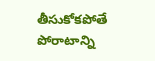తీసుకోకపోతే పోరాటాన్ని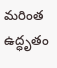మరింత ఉద్ధృతం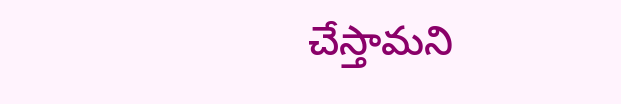చేస్తామని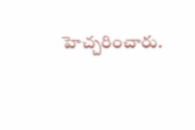హెచ్చరించారు.